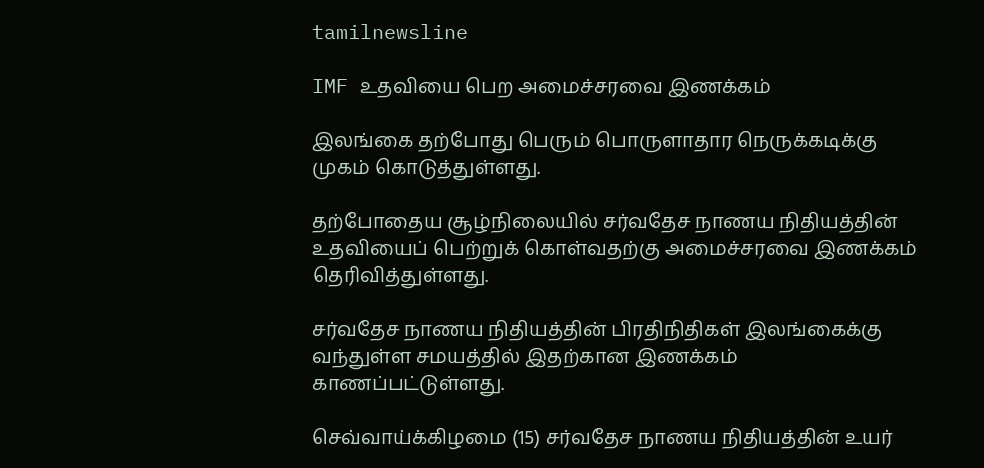tamilnewsline

IMF உதவியை பெற அமைச்சரவை இணக்கம்

இலங்கை தற்போது பெரும் பொருளாதார நெருக்கடிக்கு முகம் கொடுத்துள்ளது.

தற்போதைய சூழ்நிலையில் சர்வதேச நாணய நிதியத்தின் உதவியைப் பெற்றுக் கொள்வதற்கு அமைச்சரவை இணக்கம் தெரிவித்துள்ளது.

சர்வதேச நாணய நிதியத்தின் பிரதிநிதிகள் இலங்கைக்கு வந்துள்ள சமயத்தில் இதற்கான இணக்கம் காணப்பட்டுள்ளது.

செவ்வாய்க்கிழமை (15) சர்வதேச நாணய நிதியத்தின் உயர்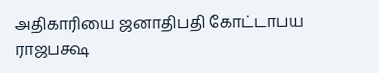அதிகாரியை ஜனாதிபதி கோட்டாபய ராஜபக்ஷ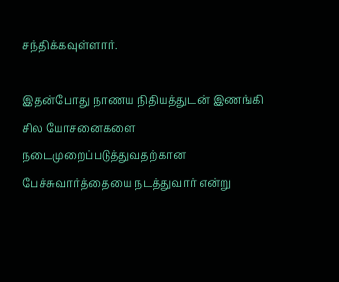சந்திக்கவுள்ளார்.

இதன்போது நாணய நிதியத்துடன் இணங்கி சில யோசனைகளை நடைமுறைப்படுத்துவதற்கான பேச்சுவார்த்தையை நடத்துவார் என்று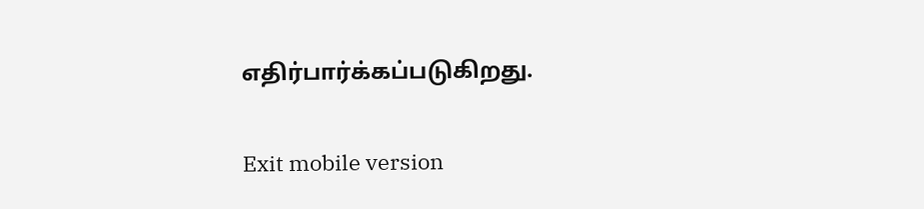எதிர்பார்க்கப்படுகிறது.

Exit mobile version